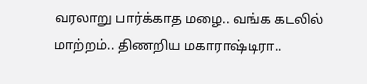வரலாறு பார்க்காத மழை.. வங்க கடலில் மாற்றம்.. திணறிய மகாராஷ்டிரா..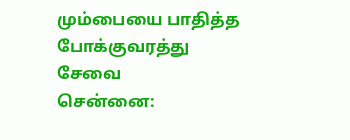மும்பையை பாதித்த போக்குவரத்து சேவை
சென்னை: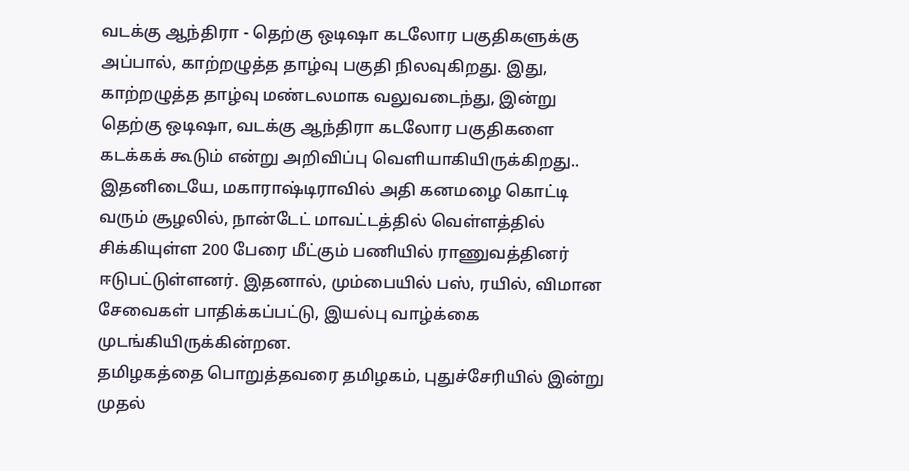வடக்கு ஆந்திரா - தெற்கு ஒடிஷா கடலோர பகுதிகளுக்கு அப்பால், காற்றழுத்த தாழ்வு பகுதி நிலவுகிறது. இது, காற்றழுத்த தாழ்வு மண்டலமாக வலுவடைந்து, இன்று தெற்கு ஒடிஷா, வடக்கு ஆந்திரா கடலோர பகுதிகளை கடக்கக் கூடும் என்று அறிவிப்பு வெளியாகியிருக்கிறது.. இதனிடையே, மகாராஷ்டிராவில் அதி கனமழை கொட்டி வரும் சூழலில், நான்டேட் மாவட்டத்தில் வெள்ளத்தில் சிக்கியுள்ள 200 பேரை மீட்கும் பணியில் ராணுவத்தினர் ஈடுபட்டுள்ளனர். இதனால், மும்பையில் பஸ், ரயில், விமான சேவைகள் பாதிக்கப்பட்டு, இயல்பு வாழ்க்கை முடங்கியிருக்கின்றன.
தமிழகத்தை பொறுத்தவரை தமிழகம், புதுச்சேரியில் இன்று முதல்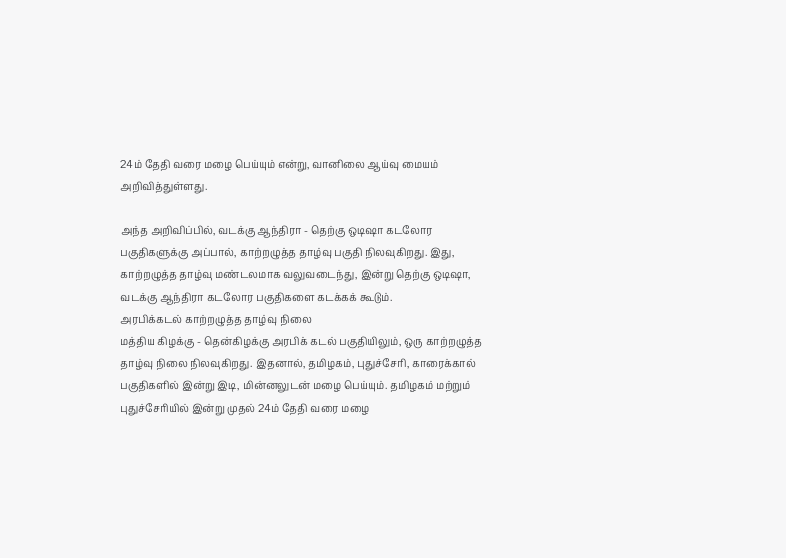24ம் தேதி வரை மழை பெய்யும் என்று, வானிலை ஆய்வு மையம் அறிவித்துள்ளது.

அந்த அறிவிப்பில், வடக்கு ஆந்திரா - தெற்கு ஒடிஷா கடலோர பகுதிகளுக்கு அப்பால், காற்றழுத்த தாழ்வு பகுதி நிலவுகிறது. இது, காற்றழுத்த தாழ்வு மண்டலமாக வலுவடைந்து, இன்று தெற்கு ஒடிஷா, வடக்கு ஆந்திரா கடலோர பகுதிகளை கடக்கக் கூடும்.
அரபிக்கடல் காற்றழுத்த தாழ்வு நிலை
மத்திய கிழக்கு - தென்கிழக்கு அரபிக் கடல் பகுதியிலும், ஒரு காற்றழுத்த தாழ்வு நிலை நிலவுகிறது. இதனால், தமிழகம், புதுச்சேரி, காரைக்கால் பகுதிகளில் இன்று இடி, மின்னலுடன் மழை பெய்யும். தமிழகம் மற்றும் புதுச்சேரியில் இன்று முதல் 24ம் தேதி வரை மழை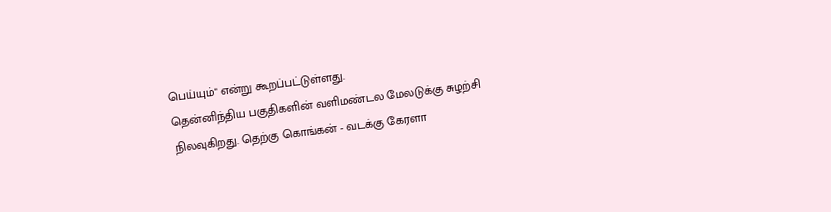பெய்யும்" என்று கூறப்பட்டுள்ளது.
தென்னிந்திய பகுதிகளின் வளிமண்டல மேலடுக்கு சுழற்சி நிலவுகிறது. தெற்கு கொங்கன் - வடக்கு கேரளா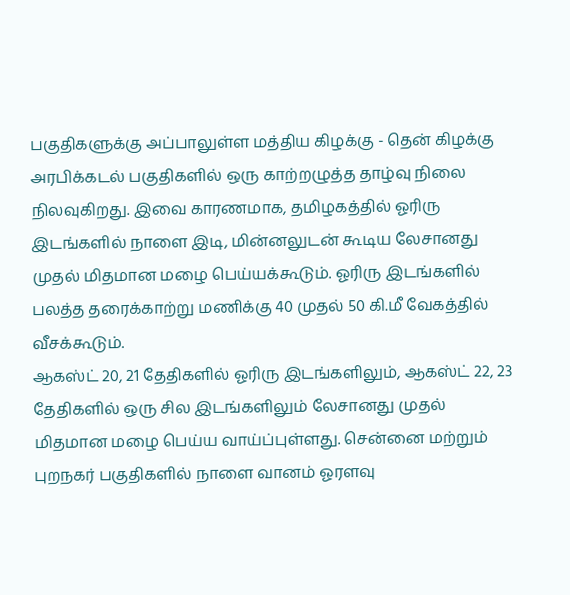பகுதிகளுக்கு அப்பாலுள்ள மத்திய கிழக்கு - தென் கிழக்கு அரபிக்கடல் பகுதிகளில் ஒரு காற்றழுத்த தாழ்வு நிலை நிலவுகிறது. இவை காரணமாக, தமிழகத்தில் ஓரிரு இடங்களில் நாளை இடி, மின்னலுடன் கூடிய லேசானது முதல் மிதமான மழை பெய்யக்கூடும். ஓரிரு இடங்களில் பலத்த தரைக்காற்று மணிக்கு 40 முதல் 50 கி.மீ வேகத்தில் வீசக்கூடும்.
ஆகஸ்ட் 20, 21 தேதிகளில் ஓரிரு இடங்களிலும், ஆகஸ்ட் 22, 23 தேதிகளில் ஒரு சில இடங்களிலும் லேசானது முதல் மிதமான மழை பெய்ய வாய்ப்புள்ளது. சென்னை மற்றும் புறநகர் பகுதிகளில் நாளை வானம் ஓரளவு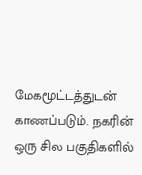மேகமூட்டத்துடன் காணப்படும். நகரின் ஒரு சில பகுதிகளில்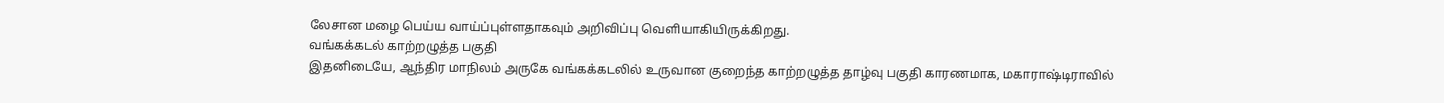லேசான மழை பெய்ய வாய்ப்புள்ளதாகவும் அறிவிப்பு வெளியாகியிருக்கிறது.
வங்கக்கடல் காற்றழுத்த பகுதி
இதனிடையே, ஆந்திர மாநிலம் அருகே வங்கக்கடலில் உருவான குறைந்த காற்றழுத்த தாழ்வு பகுதி காரணமாக, மகாராஷ்டிராவில்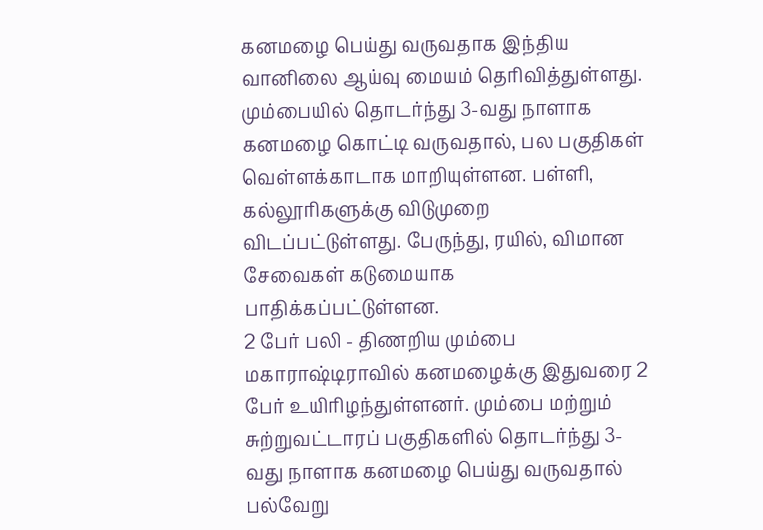கனமழை பெய்து வருவதாக இந்திய வானிலை ஆய்வு மையம் தெரிவித்துள்ளது.
மும்பையில் தொடர்ந்து 3-வது நாளாக கனமழை கொட்டி வருவதால், பல பகுதிகள் வெள்ளக்காடாக மாறியுள்ளன. பள்ளி, கல்லூரிகளுக்கு விடுமுறை விடப்பட்டுள்ளது. பேருந்து, ரயில், விமான சேவைகள் கடுமையாக பாதிக்கப்பட்டுள்ளன.
2 பேர் பலி - திணறிய மும்பை
மகாராஷ்டிராவில் கனமழைக்கு இதுவரை 2 பேர் உயிரிழந்துள்ளனர். மும்பை மற்றும் சுற்றுவட்டாரப் பகுதிகளில் தொடர்ந்து 3-வது நாளாக கனமழை பெய்து வருவதால் பல்வேறு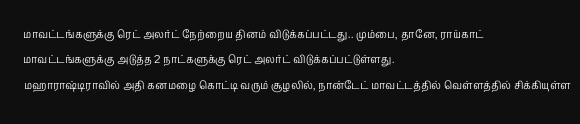மாவட்டங்களுக்கு ரெட் அலர்ட் நேற்றைய தினம் விடுக்கப்பட்டது.. மும்பை, தானே, ராய்காட் மாவட்டங்களுக்கு அடுத்த 2 நாட்களுக்கு ரெட் அலர்ட் விடுக்கப்பட்டுள்ளது.
மஹாராஷ்டிராவில் அதி கனமழை கொட்டி வரும் சூழலில், நான்டேட் மாவட்டத்தில் வெள்ளத்தில் சிக்கியுள்ள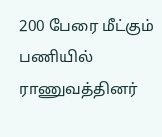200 பேரை மீட்கும் பணியில் ராணுவத்தினர்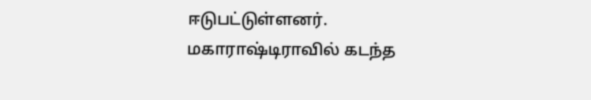ஈடுபட்டுள்ளனர். மகாராஷ்டிராவில் கடந்த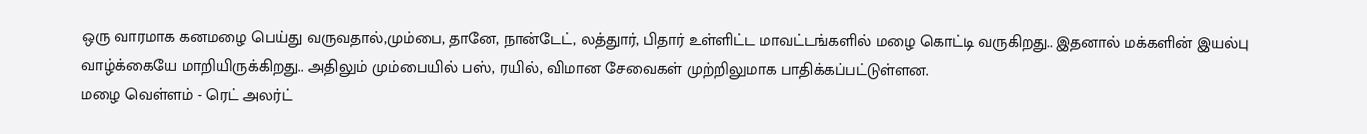ஒரு வாரமாக கனமழை பெய்து வருவதால்,மும்பை, தானே, நான்டேட், லத்துார், பிதார் உள்ளிட்ட மாவட்டங்களில் மழை கொட்டி வருகிறது.. இதனால் மக்களின் இயல்பு வாழ்க்கையே மாறியிருக்கிறது.. அதிலும் மும்பையில் பஸ், ரயில், விமான சேவைகள் முற்றிலுமாக பாதிக்கப்பட்டுள்ளன.
மழை வெள்ளம் - ரெட் அலர்ட்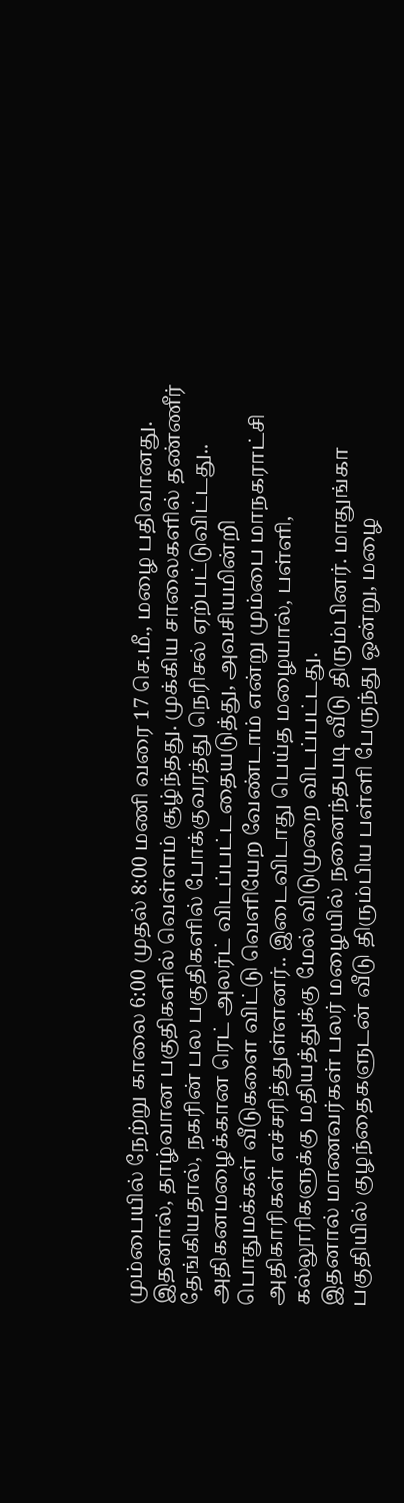மும்பையில் நேற்று காலை 6:00 முதல் 8:00 மணி வரை 17 செ.மீ., மழை பதிவானது. இதனால், தாழ்வான பகுதிகளில் வெள்ளம் சூழ்ந்தது. முக்கிய சாலைகளில் தண்ணீர் தேங்கியதால், நகரின் பல பகுதிகளில் போக்குவரத்து நெரிசல் ஏற்பட்டுவிட்டது.. அதிகனமழைக்கான ரெட் அலர்ட் விடப்பட்டதையடுத்து, அவசியமின்றி பொதுமக்கள் வீடுகளை விட்டு வெளியேற வேண்டாம் என்று மும்பை மாநகராட்சி அதிகாரிகள் எச்சரித்துள்ளனர்.. இடைவிடாது பெய்த மழையால், பள்ளி, கல்லூரிகளுக்கு மதியத்துக்கு மேல் விடுமுறை விடப்பட்டது.
இதனால் மாணவர்கள் பலர் மழையில் நனைந்தபடி வீடு திரும்பினர். மாதுங்கா பகுதியில் குழந்தைகளுடன் வீடு திரும்பிய பள்ளி பேருந்து ஒன்று, மழை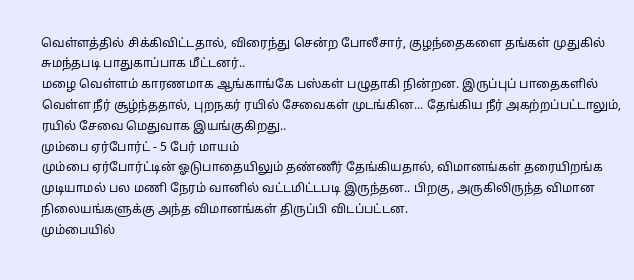வெள்ளத்தில் சிக்கிவிட்டதால், விரைந்து சென்ற போலீசார், குழந்தைகளை தங்கள் முதுகில் சுமந்தபடி பாதுகாப்பாக மீட்டனர்..
மழை வெள்ளம் காரணமாக ஆங்காங்கே பஸ்கள் பழுதாகி நின்றன. இருப்புப் பாதைகளில் வெள்ள நீர் சூழ்ந்ததால், புறநகர் ரயில் சேவைகள் முடங்கின... தேங்கிய நீர் அகற்றப்பட்டாலும், ரயில் சேவை மெதுவாக இயங்குகிறது..
மும்பை ஏர்போர்ட் - 5 பேர் மாயம்
மும்பை ஏர்போர்ட்டின் ஓடுபாதையிலும் தண்ணீர் தேங்கியதால், விமானங்கள் தரையிறங்க முடியாமல் பல மணி நேரம் வானில் வட்டமிட்டபடி இருந்தன.. பிறகு, அருகிலிருந்த விமான நிலையங்களுக்கு அந்த விமானங்கள் திருப்பி விடப்பட்டன.
மும்பையில்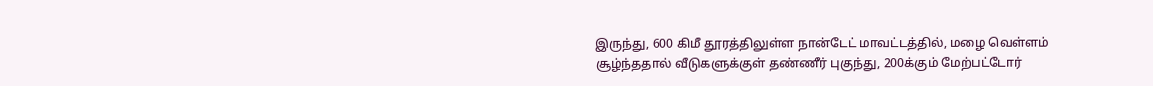இருந்து, 600 கிமீ தூரத்திலுள்ள நான்டேட் மாவட்டத்தில், மழை வெள்ளம் சூழ்ந்ததால் வீடுகளுக்குள் தண்ணீர் புகுந்து, 200க்கும் மேற்பட்டோர்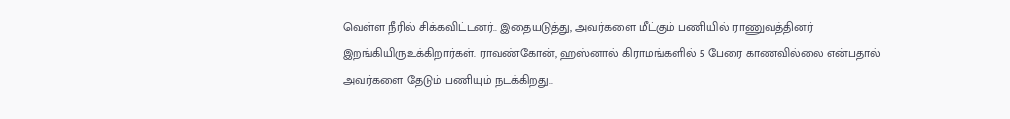வெள்ள நீரில் சிக்கவிட்டனர்.. இதையடுத்து, அவர்களை மீட்கும் பணியில் ராணுவத்தினர் இறங்கியிருஉக்கிறார்கள். ராவண்கோன், ஹஸ்னால் கிராமங்களில் 5 பேரை காணவில்லை என்பதால் அவர்களை தேடும் பணியும் நடக்கிறது..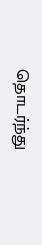தொடர்ந்து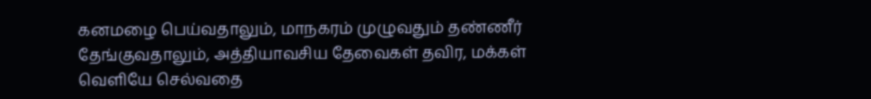கனமழை பெய்வதாலும், மாநகரம் முழுவதும் தண்ணீர் தேங்குவதாலும், அத்தியாவசிய தேவைகள் தவிர, மக்கள் வெளியே செல்வதை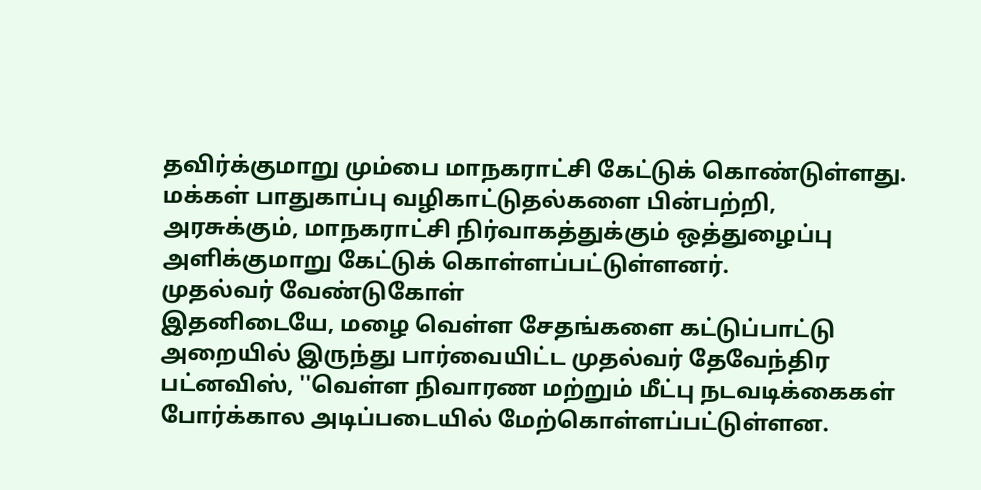தவிர்க்குமாறு மும்பை மாநகராட்சி கேட்டுக் கொண்டுள்ளது. மக்கள் பாதுகாப்பு வழிகாட்டுதல்களை பின்பற்றி, அரசுக்கும், மாநகராட்சி நிர்வாகத்துக்கும் ஒத்துழைப்பு அளிக்குமாறு கேட்டுக் கொள்ளப்பட்டுள்ளனர்.
முதல்வர் வேண்டுகோள்
இதனிடையே, மழை வெள்ள சேதங்களை கட்டுப்பாட்டு அறையில் இருந்து பார்வையிட்ட முதல்வர் தேவேந்திர பட்னவிஸ், ''வெள்ள நிவாரண மற்றும் மீட்பு நடவடிக்கைகள் போர்க்கால அடிப்படையில் மேற்கொள்ளப்பட்டுள்ளன.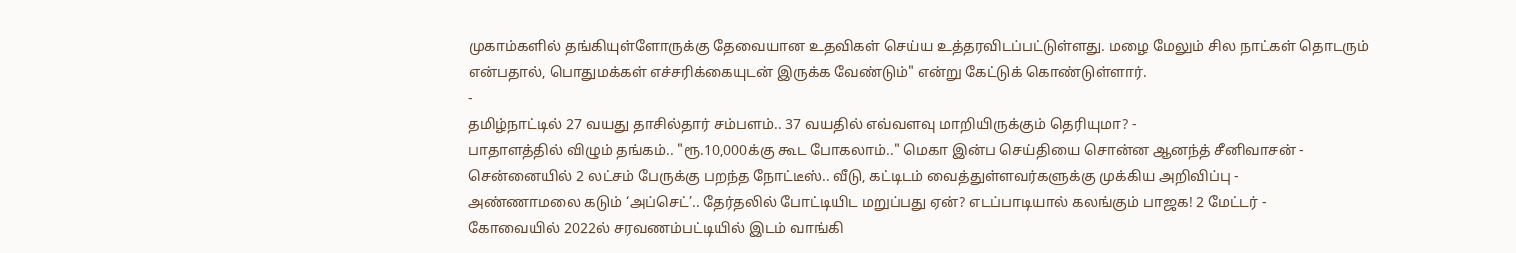முகாம்களில் தங்கியுள்ளோருக்கு தேவையான உதவிகள் செய்ய உத்தரவிடப்பட்டுள்ளது. மழை மேலும் சில நாட்கள் தொடரும் என்பதால், பொதுமக்கள் எச்சரிக்கையுடன் இருக்க வேண்டும்" என்று கேட்டுக் கொண்டுள்ளார்.
-
தமிழ்நாட்டில் 27 வயது தாசில்தார் சம்பளம்.. 37 வயதில் எவ்வளவு மாறியிருக்கும் தெரியுமா? -
பாதாளத்தில் விழும் தங்கம்.. "ரூ.10,000க்கு கூட போகலாம்.." மெகா இன்ப செய்தியை சொன்ன ஆனந்த் சீனிவாசன் -
சென்னையில் 2 லட்சம் பேருக்கு பறந்த நோட்டீஸ்.. வீடு, கட்டிடம் வைத்துள்ளவர்களுக்கு முக்கிய அறிவிப்பு -
அண்ணாமலை கடும் ‘அப்செட்’.. தேர்தலில் போட்டியிட மறுப்பது ஏன்? எடப்பாடியால் கலங்கும் பாஜக! 2 மேட்டர் -
கோவையில் 2022ல் சரவணம்பட்டியில் இடம் வாங்கி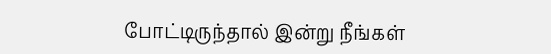போட்டிருந்தால் இன்று நீங்கள்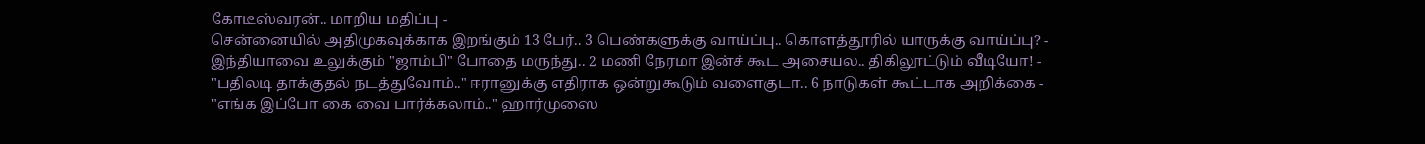கோடீஸ்வரன்.. மாறிய மதிப்பு -
சென்னையில் அதிமுகவுக்காக இறங்கும் 13 பேர்.. 3 பெண்களுக்கு வாய்ப்பு.. கொளத்தூரில் யாருக்கு வாய்ப்பு? -
இந்தியாவை உலுக்கும் "ஜாம்பி" போதை மருந்து.. 2 மணி நேரமா இன்ச் கூட அசையல.. திகிலூட்டும் வீடியோ! -
"பதிலடி தாக்குதல் நடத்துவோம்.." ஈரானுக்கு எதிராக ஒன்றுகூடும் வளைகுடா.. 6 நாடுகள் கூட்டாக அறிக்கை -
"எங்க இப்போ கை வை பார்க்கலாம்.." ஹார்முஸை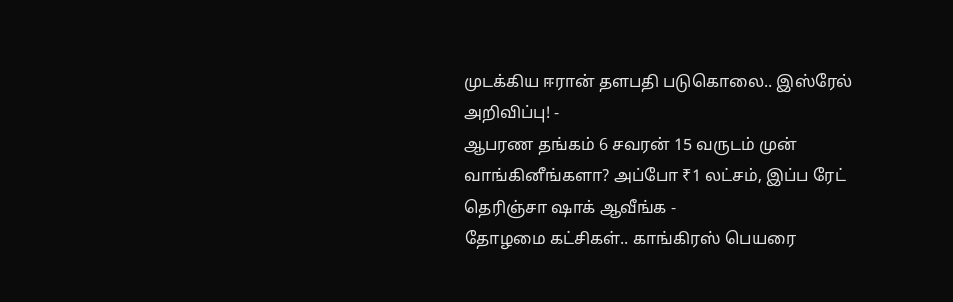முடக்கிய ஈரான் தளபதி படுகொலை.. இஸ்ரேல் அறிவிப்பு! -
ஆபரண தங்கம் 6 சவரன் 15 வருடம் முன் வாங்கினீங்களா? அப்போ ₹1 லட்சம், இப்ப ரேட் தெரிஞ்சா ஷாக் ஆவீங்க -
தோழமை கட்சிகள்.. காங்கிரஸ் பெயரை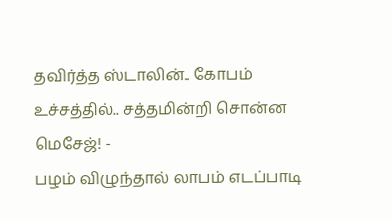தவிர்த்த ஸ்டாலின்.. கோபம் உச்சத்தில்.. சத்தமின்றி சொன்ன மெசேஜ்! -
பழம் விழுந்தால் லாபம் எடப்பாடி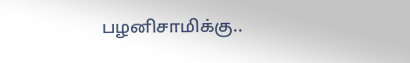பழனிசாமிக்கு..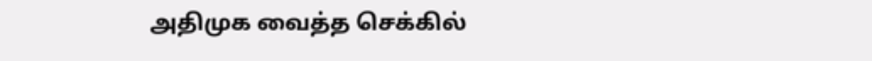அதிமுக வைத்த செக்கில்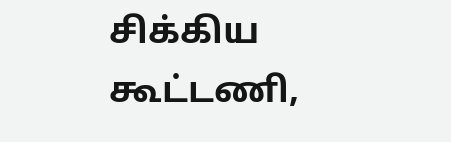சிக்கிய கூட்டணி,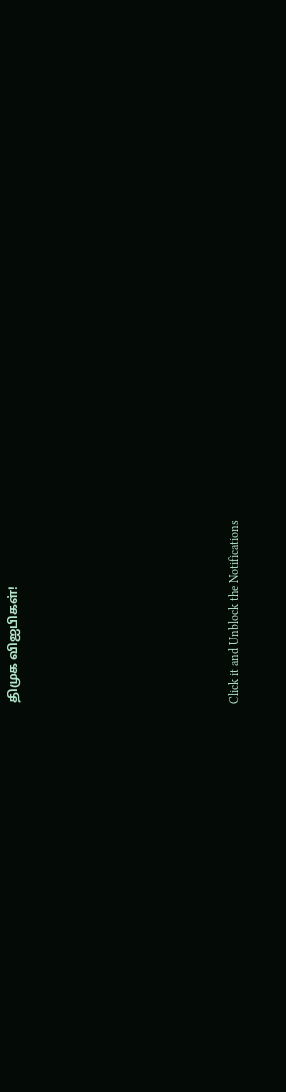திமுக விஐபிகள்!












Click it and Unblock the Notifications